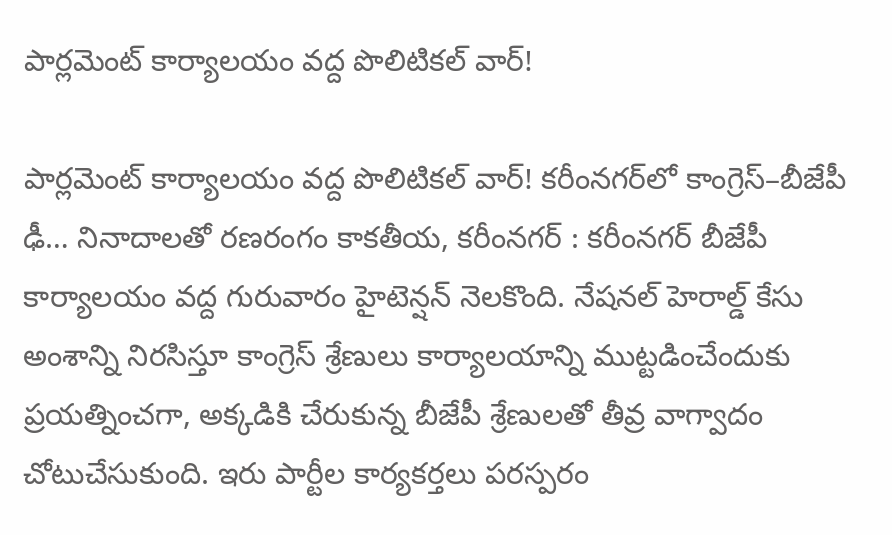పార్లమెంట్ కార్యాలయం వద్ద పొలిటికల్ వార్!

పార్లమెంట్ కార్యాలయం వద్ద పొలిటికల్ వార్! కరీంనగర్‌లో కాంగ్రెస్–బీజేపీ ఢీ… నినాదాలతో రణరంగం కాకతీయ, కరీంనగర్ : క‌రీంన‌గ‌ర్ బీజేపీ కార్యాల‌యం వ‌ద్ద గురువారం హైటెన్ష‌న్ నెల‌కొంది. నేషనల్ హెరాల్డ్ కేసు అంశాన్ని నిరసిస్తూ కాంగ్రెస్ శ్రేణులు కార్యాలయాన్ని ముట్టడించేందుకు ప్రయత్నించగా, అక్కడికి చేరుకున్న బీజేపీ శ్రేణులతో తీవ్ర వాగ్వాదం చోటుచేసుకుంది. ఇరు పార్టీల కార్యకర్తలు పరస్పరం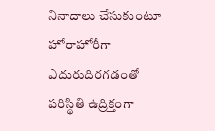నినాదాలు చేసుకుంటూ హోరాహోరీగా ఎదురుదిరగడంతో పరిస్థితి ఉద్రిక్తంగా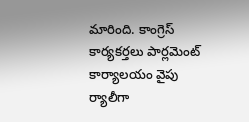మారింది. కాంగ్రెస్ కార్యకర్తలు పార్లమెంట్ కార్యాలయం వైపు ర్యాలీగా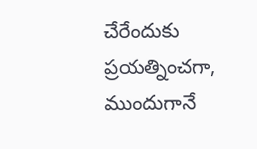చేరేందుకు ప్రయత్నించగా, ముందుగానే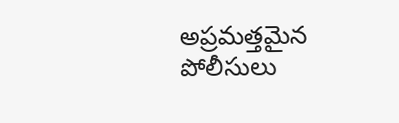అప్రమత్తమైన పోలీసులు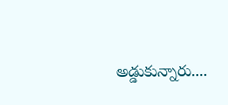అడ్డుకున్నారు....